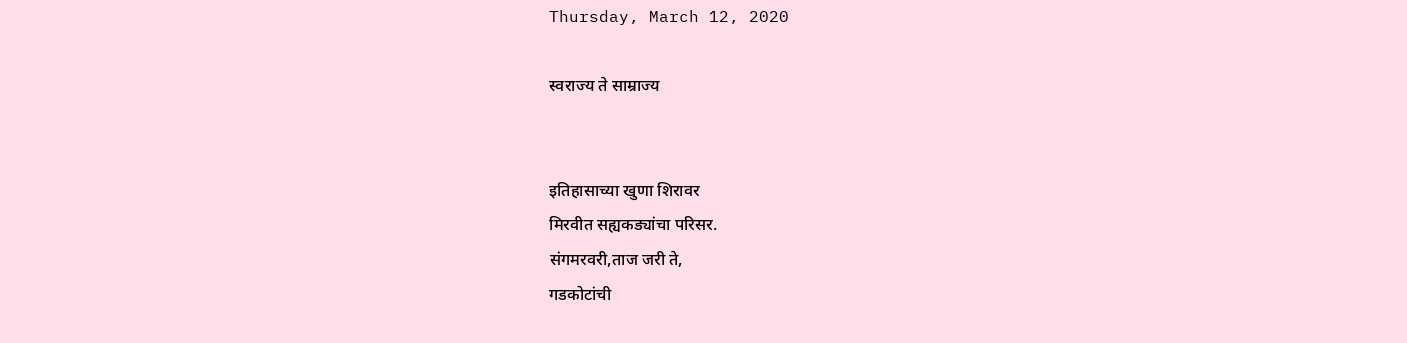Thursday, March 12, 2020

स्वराज्य ते साम्राज्य


इतिहासाच्या खुणा शिरावर
मिरवीत सह्यकड्यांचा परिसर.
संगमरवरी,ताज जरी ते,
गडकोटांची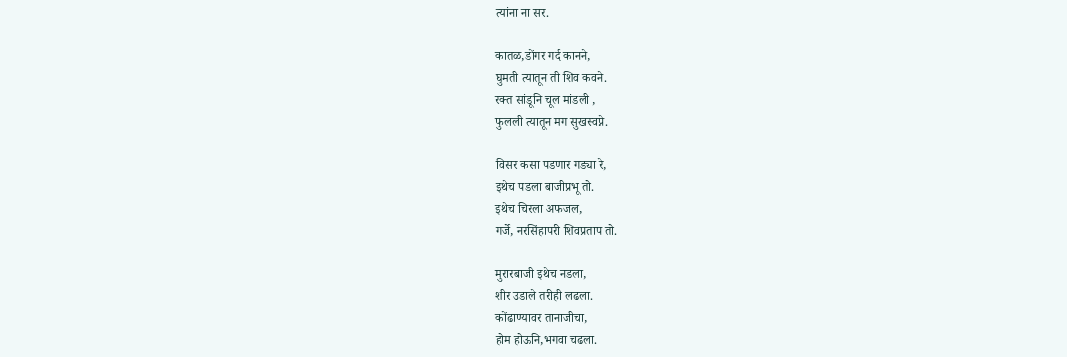त्यांना ना सर.

कातळ,डोंगर गर्द कानने,
घुमती त्यातून ती शिव कवने.
रक्त सांडूनि चूल मांडली ,
फुलली त्यातून मग सुखस्वप्ने.

विसर कसा पडणार गड्या रे,
इथेच पडला बाजीप्रभू तो.
इथेच चिरला अफजल,
गर्जे, नरसिंहापरी शिवप्रताप तो.

मुरारबाजी इथेच नडला,
शीर उडाले तरीही लढला.
कोंढाण्यावर तानाजीचा,
होम होऊनि,भगवा चढला.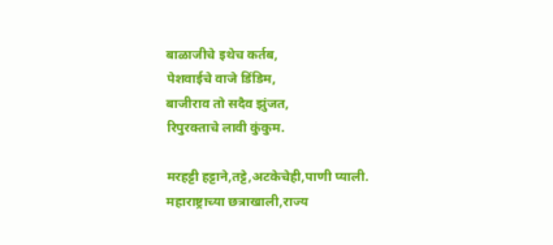बाळाजीचे इथेच कर्तब,
पेशवाईचे वाजे डिंडिम,
बाजीराव तो सदैव झुंजत,
रिपुरक्ताचे लावी कुंकुम.

मरहट्टी हट्टाने,तट्टे,अटकेचेही,पाणी प्याली.
महाराष्ट्राच्या छत्राखाली,राज्य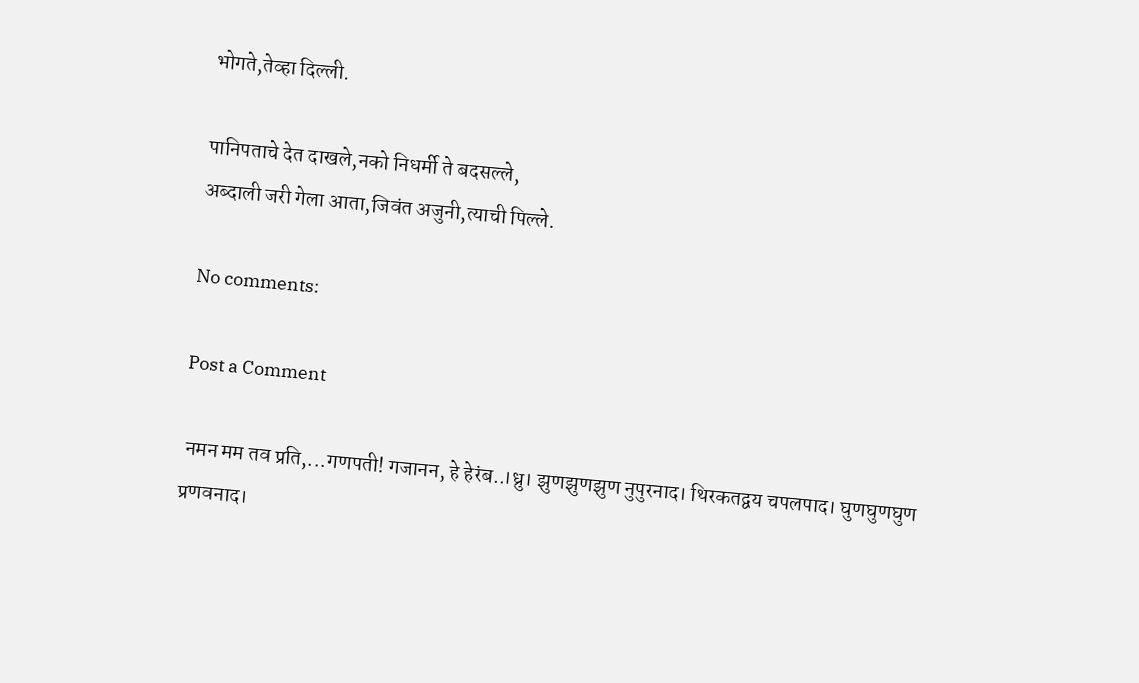भोगते,तेव्हा दिल्ली.

पानिपताचे देत दाखले,नको निधर्मी ते बदसल्ले,
अब्दाली जरी गेला आता,जिवंत अजुनी,त्याची पिल्ले.

No comments:

Post a Comment

 नमन मम तव प्रति,...गणपती! गजानन, हे हेरंब..।ध्रु। झुणझुणझुण नुपुरनाद। थिरकतद्वय चपलपाद। घुणघुणघुण प्रणवनाद।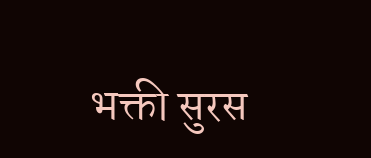भक्ती सुरस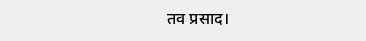तव प्रसाद।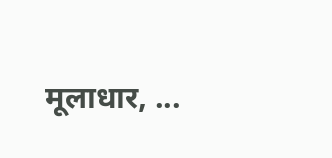मूलाधार, ...